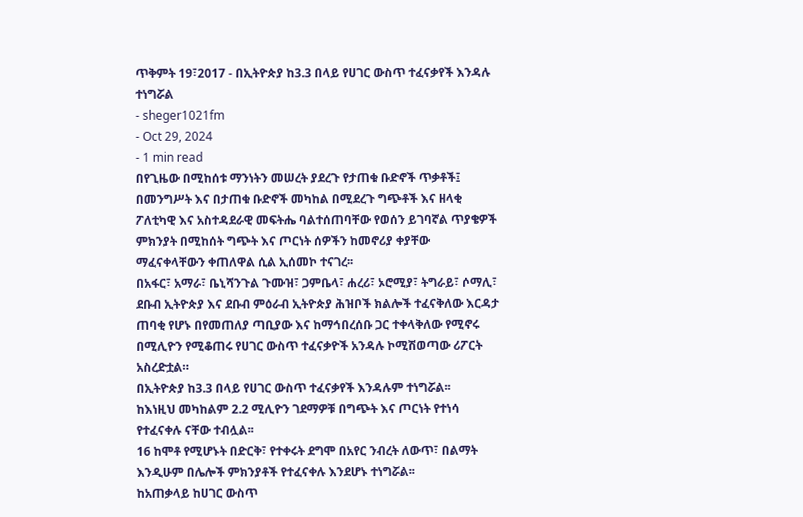ጥቅምት 19፣2017 - በኢትዮጵያ ከ3.3 በላይ የሀገር ውስጥ ተፈናቃየች እንዳሉ ተነግሯል
- sheger1021fm
- Oct 29, 2024
- 1 min read
በየጊዜው በሚከሰቱ ማንነትን መሠረት ያደረጉ የታጠቁ ቡድኖች ጥቃቶች፤ በመንግሥት እና በታጠቁ ቡድኖች መካከል በሚደረጉ ግጭቶች እና ዘላቂ ፖለቲካዊ እና አስተዳደራዊ መፍትሔ ባልተሰጠባቸው የወሰን ይገባኛል ጥያቄዎች ምክንያት በሚከሰት ግጭት እና ጦርነት ሰዎችን ከመኖሪያ ቀያቸው ማፈናቀላቸውን ቀጠለዋል ሲል ኢሰመኮ ተናገረ፡፡
በአፋር፣ አማራ፣ ቤኒሻንጉል ጉሙዝ፣ ጋምቤላ፣ ሐረሪ፣ ኦሮሚያ፣ ትግራይ፣ ሶማሊ፣ ደቡብ ኢትዮጵያ እና ደቡብ ምዕራብ ኢትዮጵያ ሕዝቦች ክልሎች ተፈናቅለው እርዳታ ጠባቂ የሆኑ በየመጠለያ ጣቢያው እና ከማኅበረሰቡ ጋር ተቀላቅለው የሚኖሩ በሚሊዮን የሚቆጠሩ የሀገር ውስጥ ተፈናቃዮች አንዳሉ ኮሚሽወጣው ሪፖርት አስረድቷል።
በኢትዮጵያ ከ3.3 በላይ የሀገር ውስጥ ተፈናቃየች እንዳሉም ተነግሯል፡፡
ከእነዚህ መካከልም 2.2 ሚሊዮን ገደማዎቹ በግጭት እና ጦርነት የተነሳ የተፈናቀሉ ናቸው ተብሏል፡፡
16 ከሞቶ የሚሆኑት በድርቅ፣ የተቀሩት ደግሞ በአየር ንብረት ለውጥ፣ በልማት እንዲሁም በሌሎች ምክንያቶች የተፈናቀሉ እንደሆኑ ተነግሯል፡፡
ከአጠቃላይ ከሀገር ውስጥ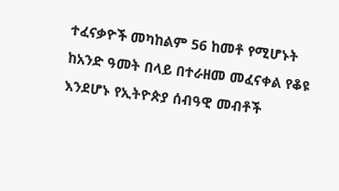ተፈናቃዮች መካከልም 56 ከመቶ የሚሆኑት ከአንድ ዓመት በላይ በተራዘመ መፈናቀል የቆዩ እንደሆኑ የኢትዮጵያ ሰብዓዊ መብቶች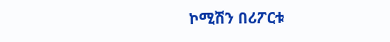ኮሚሽን በሪፖርቱ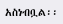አስነብቧል፡፡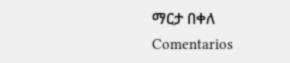ማርታ በቀለ
Comentarios